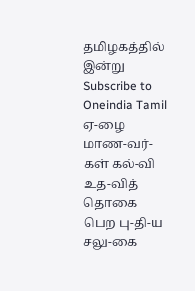தமிழகத்தில் இன்று
Subscribe to Oneindia Tamil
ஏ-ழை மாண-வர்-கள் கல்-வி உத-வித் தொகை பெற பு-தி-ய சலு-கை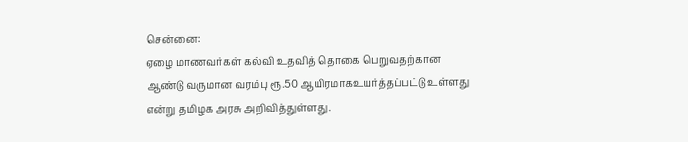சென்னை:
ஏழை மாணவர்கள் கல்வி உதவித் தொகை பெறுவதற்கான ஆண்டு வருமான வரம்பு ரூ.50 ஆயிரமாகஉயர்த்தப்பட்டு உள்ளது என்று தமிழக அரசு அறிவித்துள்ளது.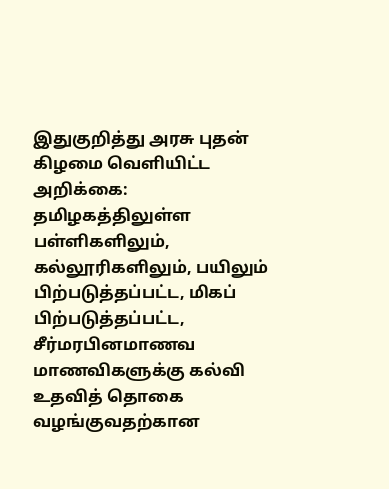இதுகுறித்து அரசு புதன் கிழமை வெளியிட்ட அறிக்கை:
தமிழகத்திலுள்ள பள்ளிகளிலும், கல்லூரிகளிலும், பயிலும் பிற்படுத்தப்பட்ட, மிகப் பிற்படுத்தப்பட்ட, சீர்மரபினமாணவ மாணவிகளுக்கு கல்வி உதவித் தொகை வழங்குவதற்கான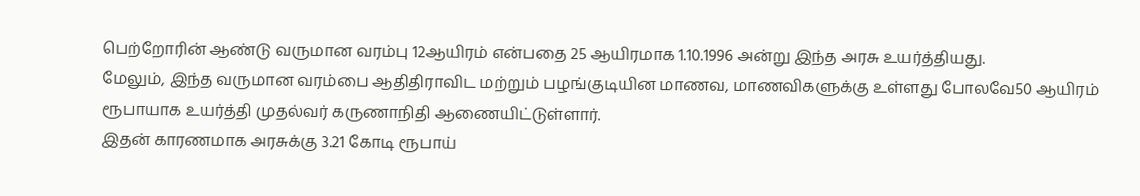பெற்றோரின் ஆண்டு வருமான வரம்பு 12ஆயிரம் என்பதை 25 ஆயிரமாக 1.10.1996 அன்று இந்த அரசு உயர்த்தியது.
மேலும், இந்த வருமான வரம்பை ஆதிதிராவிட மற்றும் பழங்குடியின மாணவ, மாணவிகளுக்கு உள்ளது போலவே50 ஆயிரம் ரூபாயாக உயர்த்தி முதல்வர் கருணாநிதி ஆணையிட்டுள்ளார்.
இதன் காரணமாக அரசுக்கு 3.21 கோடி ரூபாய்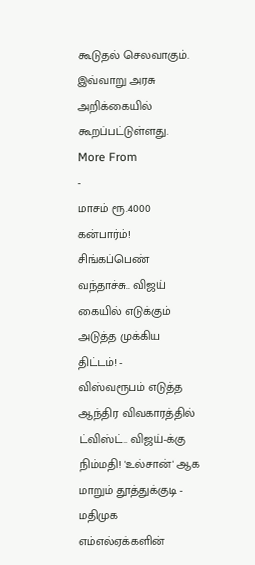கூடுதல் செலவாகும்.
இவ்வாறு அரசு அறிக்கையில் கூறப்பட்டுள்ளது.
More From
-
மாசம் ரூ.4000 கன்பார்ம்! சிங்கப்பெண் வந்தாச்சு.. விஜய் கையில் எடுக்கும் அடுத்த முக்கிய திட்டம்! -
விஸ்வரூபம் எடுத்த ஆந்திர விவகாரத்தில் ட்விஸ்ட்.. விஜய்-க்கு நிம்மதி! 'உல்சான்' ஆக மாறும் தூத்துக்குடி -
மதிமுக எம்எல்ஏக்களின்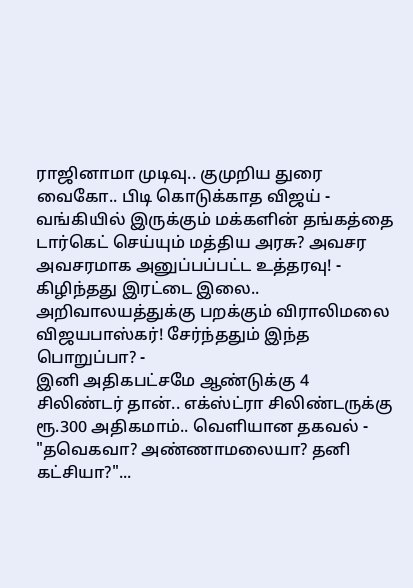ராஜினாமா முடிவு.. குமுறிய துரை வைகோ.. பிடி கொடுக்காத விஜய் -
வங்கியில் இருக்கும் மக்களின் தங்கத்தை டார்கெட் செய்யும் மத்திய அரசு? அவசர அவசரமாக அனுப்பப்பட்ட உத்தரவு! -
கிழிந்தது இரட்டை இலை.. அறிவாலயத்துக்கு பறக்கும் விராலிமலை விஜயபாஸ்கர்! சேர்ந்ததும் இந்த பொறுப்பா? -
இனி அதிகபட்சமே ஆண்டுக்கு 4 சிலிண்டர் தான்.. எக்ஸ்ட்ரா சிலிண்டருக்கு ரூ.300 அதிகமாம்.. வெளியான தகவல் -
"தவெகவா? அண்ணாமலையா? தனி கட்சியா?"...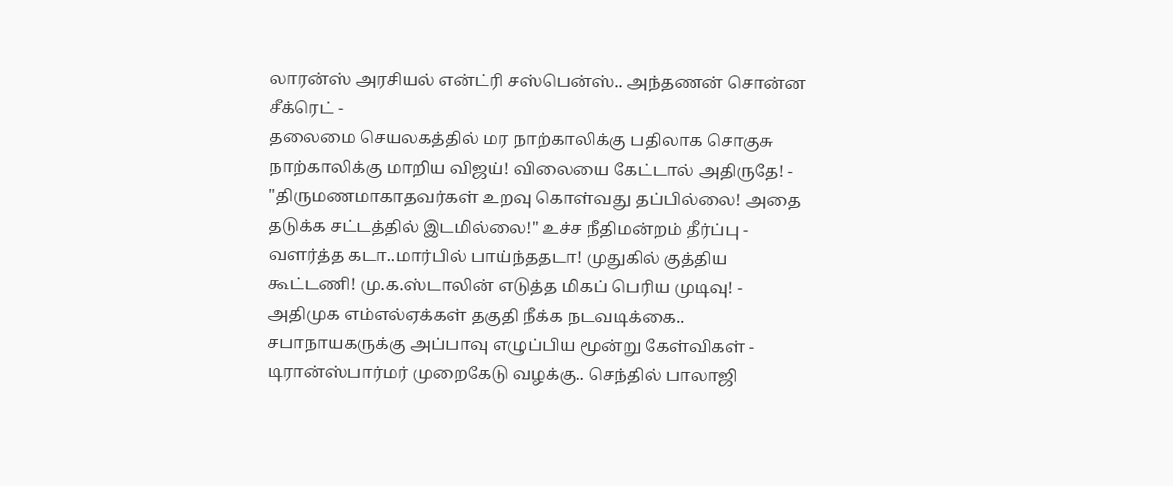லாரன்ஸ் அரசியல் என்ட்ரி சஸ்பென்ஸ்.. அந்தணன் சொன்ன சீக்ரெட் -
தலைமை செயலகத்தில் மர நாற்காலிக்கு பதிலாக சொகுசு நாற்காலிக்கு மாறிய விஜய்! விலையை கேட்டால் அதிருதே! -
"திருமணமாகாதவர்கள் உறவு கொள்வது தப்பில்லை! அதை தடுக்க சட்டத்தில் இடமில்லை!" உச்ச நீதிமன்றம் தீர்ப்பு -
வளர்த்த கடா..மார்பில் பாய்ந்ததடா! முதுகில் குத்திய கூட்டணி! மு.க.ஸ்டாலின் எடுத்த மிகப் பெரிய முடிவு! -
அதிமுக எம்எல்ஏக்கள் தகுதி நீக்க நடவடிக்கை.. சபாநாயகருக்கு அப்பாவு எழுப்பிய மூன்று கேள்விகள் -
டிரான்ஸ்பார்மர் முறைகேடு வழக்கு.. செந்தில் பாலாஜி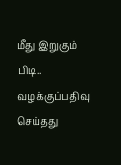மீது இறுகும் பிடி.. வழக்குப்பதிவு செய்தது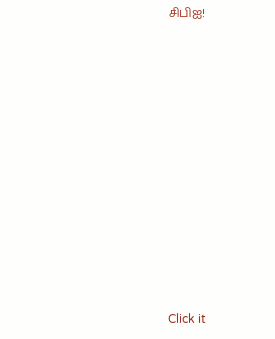சிபிஐ!












Click it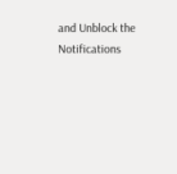and Unblock the Notifications